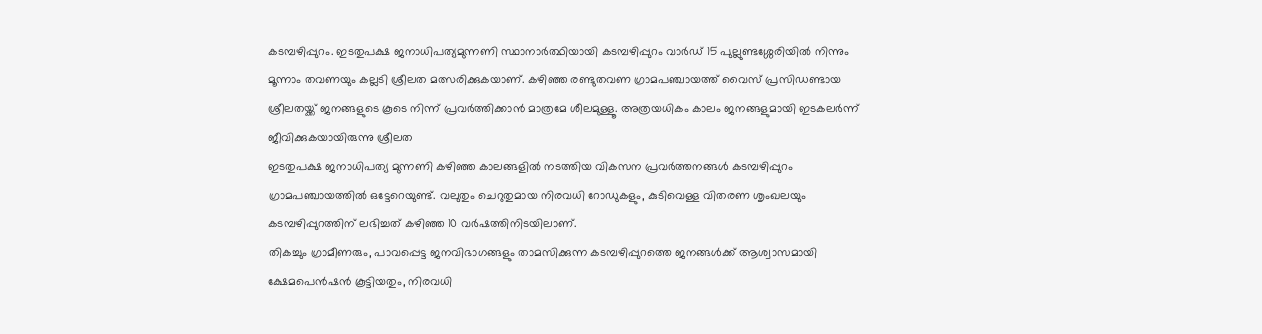കടമ്പഴിപ്പുറം. ഇടതുപക്ഷ ജനാധിപത്യമുന്നണി സ്ഥാനാർത്ഥിയായി കടമ്പഴിപ്പുറം വാർഡ് 15 പുല്ലുണ്ടശ്ശേരിയിൽ നിന്നും മൂന്നാം തവണയും കല്ലടി ശ്രീലത മത്സരിക്കുകയാണ്. കഴിഞ്ഞ രണ്ടുതവണ ഗ്രാമപഞ്ചായത്ത് വൈസ് പ്രസിഡണ്ടായ ശ്രീലതയ്ക്ക് ജനങ്ങളുടെ കൂടെ നിന്ന് പ്രവർത്തിക്കാൻ മാത്രമേ ശീലമുള്ളൂ. അത്രയധികം കാലം ജനങ്ങളുമായി ഇടകലർന്ന് ജീവിക്കുകയായിരുന്നു ശ്രീലത
ഇടതുപക്ഷ ജനാധിപത്യ മുന്നണി കഴിഞ്ഞ കാലങ്ങളിൽ നടത്തിയ വികസന പ്രവർത്തനങ്ങൾ കടമ്പഴിപ്പുറം ഗ്രാമപഞ്ചായത്തിൽ ഒട്ടേറെയുണ്ട്. വലുതും ചെറുതുമായ നിരവധി റോഡുകളും, കുടിവെള്ള വിതരണ ശൃംഖലയും കടമ്പഴിപ്പുറത്തിന് ലഭിച്ചത് കഴിഞ്ഞ 10 വർഷത്തിനിടയിലാണ്.
തികച്ചും ഗ്രാമീണരും, പാവപ്പെട്ട ജനവിഭാഗങ്ങളും താമസിക്കുന്ന കടമ്പഴിപ്പുറത്തെ ജനങ്ങൾക്ക് ആശ്വാസമായി ക്ഷേമപെൻഷൻ കൂട്ടിയതും, നിരവധി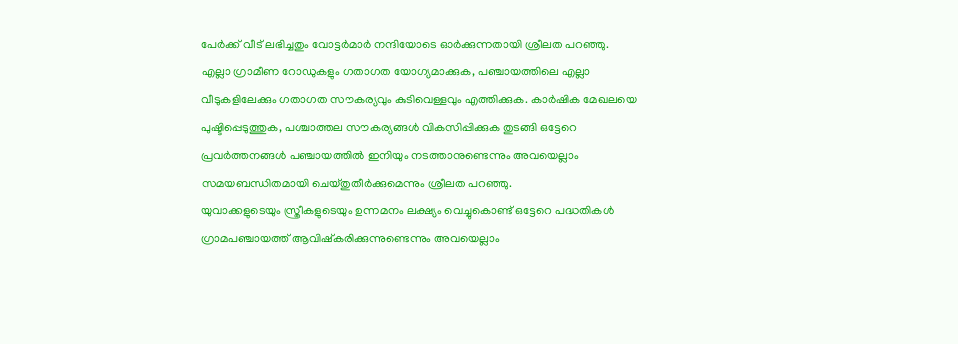പേർക്ക് വീട് ലഭിച്ചതും വോട്ടർമാർ നന്ദിയോടെ ഓർക്കുന്നതായി ശ്രീലത പറഞ്ഞു.
എല്ലാ ഗ്രാമീണ റോഡുകളും ഗതാഗത യോഗ്യമാക്കുക, പഞ്ചായത്തിലെ എല്ലാ വീടുകളിലേക്കും ഗതാഗത സൗകര്യവും കുടിവെള്ളവും എത്തിക്കുക. കാർഷിക മേഖലയെ പുഷ്ടിപ്പെടുത്തുക, പശ്ചാത്തല സൗകര്യങ്ങൾ വികസിപ്പിക്കുക തുടങ്ങി ഒട്ടേറെ പ്രവർത്തനങ്ങൾ പഞ്ചായത്തിൽ ഇനിയും നടത്താനുണ്ടെന്നും അവയെല്ലാം സമയബന്ധിതമായി ചെയ്തുതീർക്കുമെന്നും ശ്രീലത പറഞ്ഞു.
യുവാക്കളുടെയും സ്ത്രീകളുടെയും ഉന്നമനം ലക്ഷ്യം വെച്ചുകൊണ്ട് ഒട്ടേറെ പദ്ധതികൾ ഗ്രാമപഞ്ചായത്ത് ആവിഷ്കരിക്കുന്നുണ്ടെന്നും അവയെല്ലാം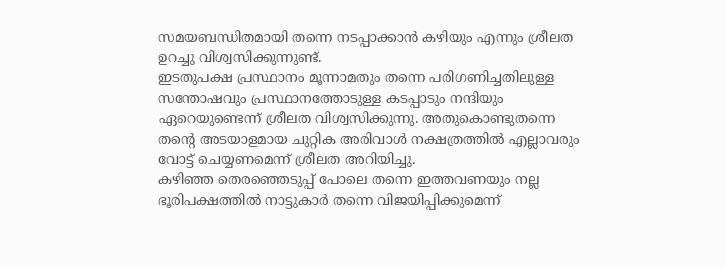സമയബന്ധിതമായി തന്നെ നടപ്പാക്കാൻ കഴിയും എന്നും ശ്രീലത ഉറച്ചു വിശ്വസിക്കുന്നുണ്ട്.
ഇടതുപക്ഷ പ്രസ്ഥാനം മൂന്നാമതും തന്നെ പരിഗണിച്ചതിലുള്ള സന്തോഷവും പ്രസ്ഥാനത്തോടുള്ള കടപ്പാടും നന്ദിയും ഏറെയുണ്ടെന്ന് ശ്രീലത വിശ്വസിക്കുന്നു. അതുകൊണ്ടുതന്നെ തന്റെ അടയാളമായ ചുറ്റിക അരിവാൾ നക്ഷത്രത്തിൽ എല്ലാവരും വോട്ട് ചെയ്യണമെന്ന് ശ്രീലത അറിയിച്ചു.
കഴിഞ്ഞ തെരഞ്ഞെടുപ്പ് പോലെ തന്നെ ഇത്തവണയും നല്ല ഭൂരിപക്ഷത്തിൽ നാട്ടുകാർ തന്നെ വിജയിപ്പിക്കുമെന്ന്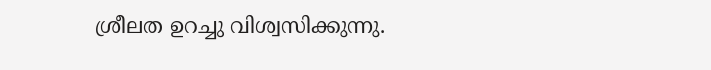ശ്രീലത ഉറച്ചു വിശ്വസിക്കുന്നു.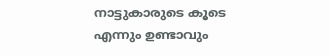നാട്ടുകാരുടെ കൂടെ എന്നും ഉണ്ടാവും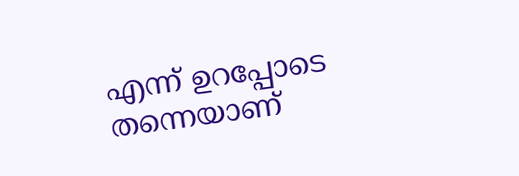എന്ന് ഉറപ്പോടെ തന്നെയാണ്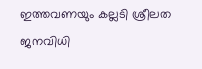ഇത്തവണയും കല്ലടി ശ്രീലത ജനവിധി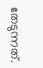തേടുന്നത്.